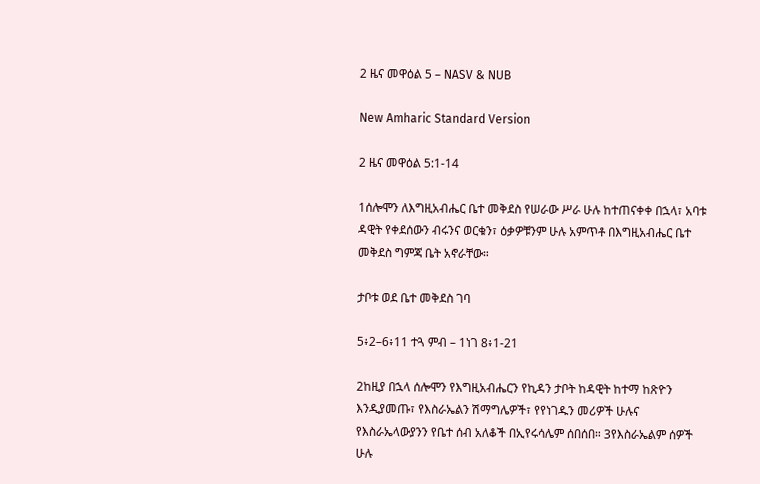2 ዜና መዋዕል 5 – NASV & NUB

New Amharic Standard Version

2 ዜና መዋዕል 5:1-14

1ሰሎሞን ለእግዚአብሔር ቤተ መቅደስ የሠራው ሥራ ሁሉ ከተጠናቀቀ በኋላ፣ አባቱ ዳዊት የቀደሰውን ብሩንና ወርቁን፣ ዕቃዎቹንም ሁሉ አምጥቶ በእግዚአብሔር ቤተ መቅደስ ግምጃ ቤት አኖራቸው።

ታቦቱ ወደ ቤተ መቅደስ ገባ

5፥2–6፥11 ተጓ ምብ – 1ነገ 8፥1-21

2ከዚያ በኋላ ሰሎሞን የእግዚአብሔርን የኪዳን ታቦት ከዳዊት ከተማ ከጽዮን እንዲያመጡ፣ የእስራኤልን ሽማግሌዎች፣ የየነገዱን መሪዎች ሁሉና የእስራኤላውያንን የቤተ ሰብ አለቆች በኢየሩሳሌም ሰበሰበ። 3የእስራኤልም ሰዎች ሁሉ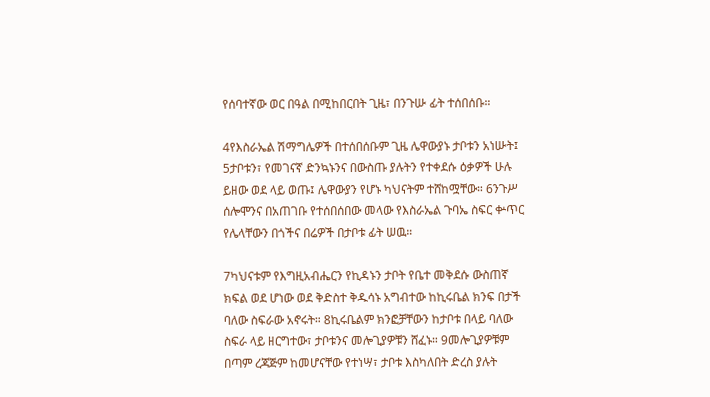የሰባተኛው ወር በዓል በሚከበርበት ጊዜ፣ በንጉሡ ፊት ተሰበሰቡ።

4የእስራኤል ሽማግሌዎች በተሰበሰቡም ጊዜ ሌዋውያኑ ታቦቱን አነሡት፤ 5ታቦቱን፣ የመገናኛ ድንኳኑንና በውስጡ ያሉትን የተቀደሱ ዕቃዎች ሁሉ ይዘው ወደ ላይ ወጡ፤ ሌዋውያን የሆኑ ካህናትም ተሸከሟቸው። 6ንጉሥ ሰሎሞንና በአጠገቡ የተሰበሰበው መላው የእስራኤል ጉባኤ ስፍር ቍጥር የሌላቸውን በጎችና በሬዎች በታቦቱ ፊት ሠዉ።

7ካህናቱም የእግዚአብሔርን የኪዳኑን ታቦት የቤተ መቅደሱ ውስጠኛ ክፍል ወደ ሆነው ወደ ቅድስተ ቅዱሳኑ አግብተው ከኪሩቤል ክንፍ በታች ባለው ስፍራው አኖሩት። 8ኪሩቤልም ክንፎቻቸውን ከታቦቱ በላይ ባለው ስፍራ ላይ ዘርግተው፣ ታቦቱንና መሎጊያዎቹን ሸፈኑ። 9መሎጊያዎቹም በጣም ረጃጅም ከመሆናቸው የተነሣ፣ ታቦቱ እስካለበት ድረስ ያሉት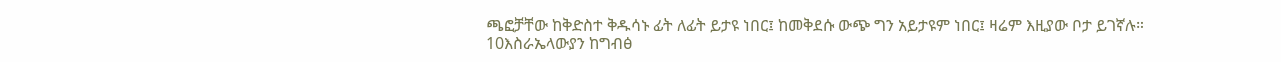ጫፎቻቸው ከቅድስተ ቅዱሳኑ ፊት ለፊት ይታዩ ነበር፤ ከመቅደሱ ውጭ ግን አይታዩም ነበር፤ ዛሬም እዚያው ቦታ ይገኛሉ። 10እስራኤላውያን ከግብፅ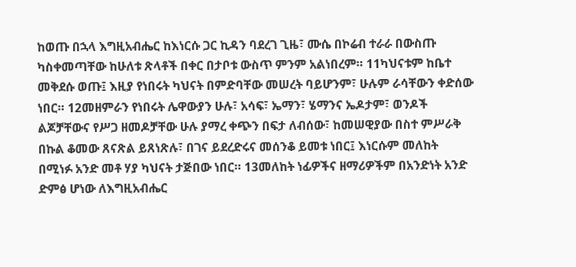ከወጡ በኋላ እግዚአብሔር ከእነርሱ ጋር ኪዳን ባደረገ ጊዜ፣ ሙሴ በኮሬብ ተራራ በውስጡ ካስቀመጣቸው ከሁለቱ ጽላቶች በቀር በታቦቱ ውስጥ ምንም አልነበረም። 11ካህናቱም ከቤተ መቅደሱ ወጡ፤ እዚያ የነበሩት ካህናት በምድባቸው መሠረት ባይሆንም፣ ሁሉም ራሳቸውን ቀድሰው ነበር። 12መዘምራን የነበሩት ሌዋውያን ሁሉ፣ አሳፍ፣ ኤማን፣ ሄማንና ኤዶታም፣ ወንዶች ልጆቻቸውና የሥጋ ዘመዶቻቸው ሁሉ ያማረ ቀጭን በፍታ ለብሰው፣ ከመሠዊያው በስተ ምሥራቅ በኩል ቆመው ጸናጽል ይጸነጽሉ፣ በገና ይደረድሩና መሰንቆ ይመቱ ነበር፤ እነርሱም መለከት በሚነፉ አንድ መቶ ሃያ ካህናት ታጅበው ነበር። 13መለከት ነፊዎችና ዘማሪዎችም በአንድነት አንድ ድምፅ ሆነው ለእግዚአብሔር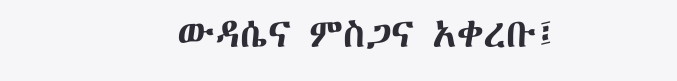ውዳሴና ምስጋና አቀረቡ፤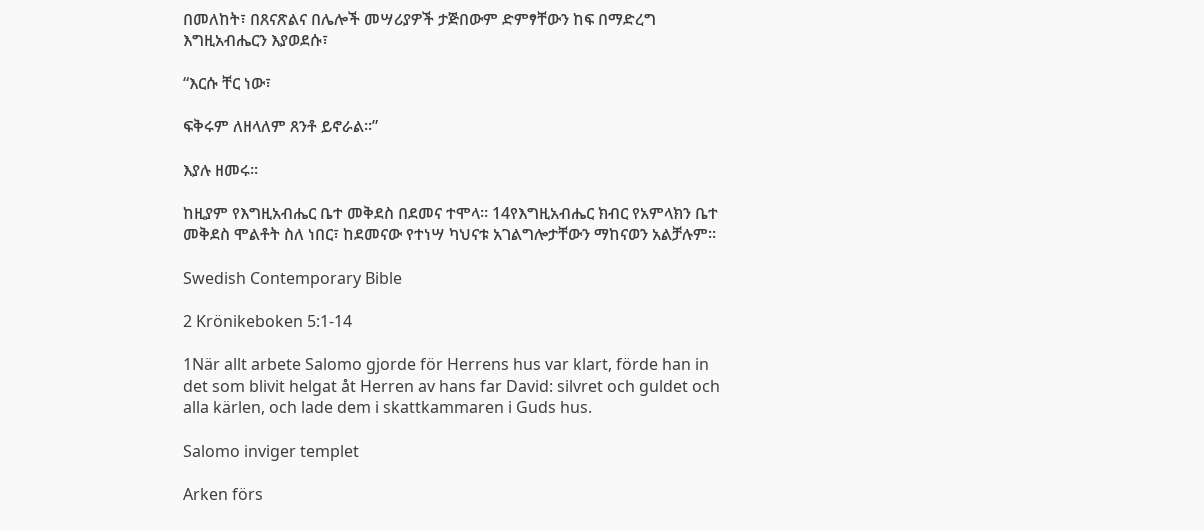በመለከት፣ በጸናጽልና በሌሎች መሣሪያዎች ታጅበውም ድምፃቸውን ከፍ በማድረግ እግዚአብሔርን እያወደሱ፣

“እርሱ ቸር ነው፣

ፍቅሩም ለዘላለም ጸንቶ ይኖራል።”

እያሉ ዘመሩ።

ከዚያም የእግዚአብሔር ቤተ መቅደስ በደመና ተሞላ። 14የእግዚአብሔር ክብር የአምላክን ቤተ መቅደስ ሞልቶት ስለ ነበር፣ ከደመናው የተነሣ ካህናቱ አገልግሎታቸውን ማከናወን አልቻሉም።

Swedish Contemporary Bible

2 Krönikeboken 5:1-14

1När allt arbete Salomo gjorde för Herrens hus var klart, förde han in det som blivit helgat åt Herren av hans far David: silvret och guldet och alla kärlen, och lade dem i skattkammaren i Guds hus.

Salomo inviger templet

Arken förs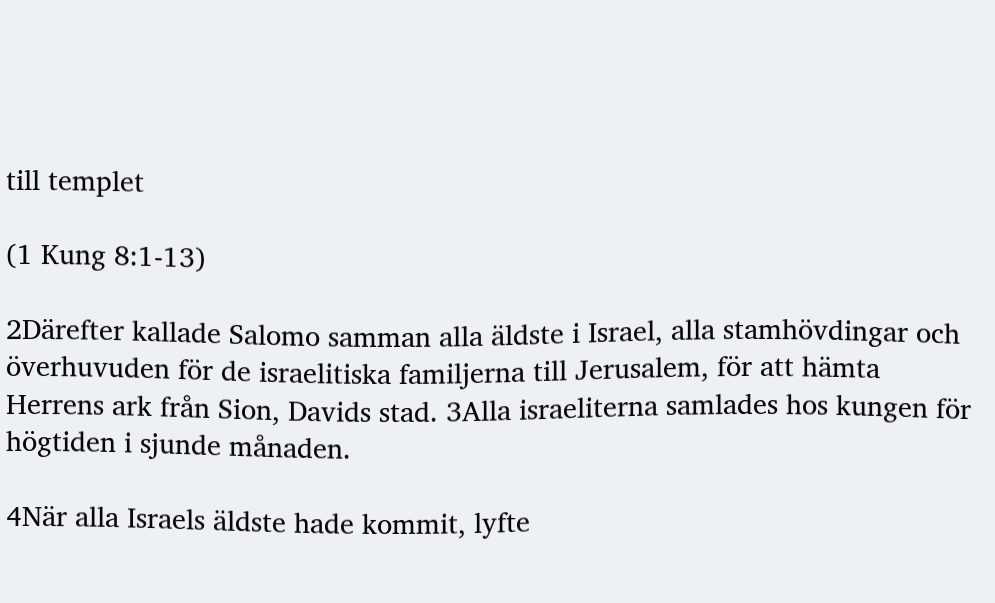till templet

(1 Kung 8:1-13)

2Därefter kallade Salomo samman alla äldste i Israel, alla stamhövdingar och överhuvuden för de israelitiska familjerna till Jerusalem, för att hämta Herrens ark från Sion, Davids stad. 3Alla israeliterna samlades hos kungen för högtiden i sjunde månaden.

4När alla Israels äldste hade kommit, lyfte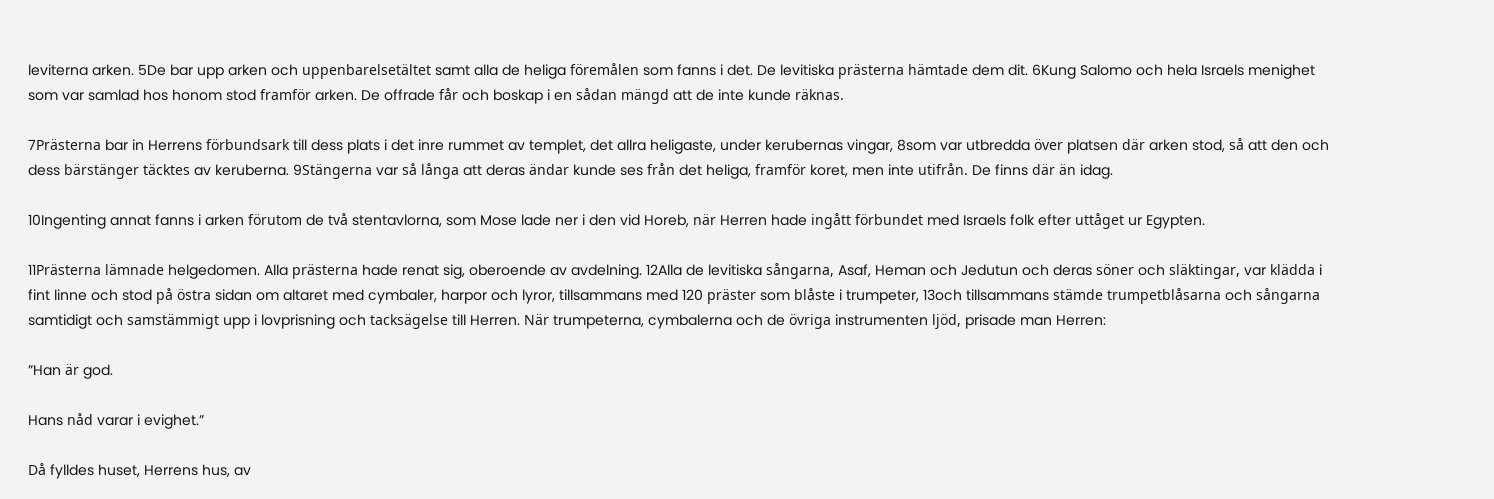leviterna arken. 5De bar upp arken och uppenbarelsetältet samt alla de heliga föremålen som fanns i det. De levitiska prästerna hämtade dem dit. 6Kung Salomo och hela Israels menighet som var samlad hos honom stod framför arken. De offrade får och boskap i en sådan mängd att de inte kunde räknas.

7Prästerna bar in Herrens förbundsark till dess plats i det inre rummet av templet, det allra heligaste, under kerubernas vingar, 8som var utbredda över platsen där arken stod, så att den och dess bärstänger täcktes av keruberna. 9Stängerna var så långa att deras ändar kunde ses från det heliga, framför koret, men inte utifrån. De finns där än idag.

10Ingenting annat fanns i arken förutom de två stentavlorna, som Mose lade ner i den vid Horeb, när Herren hade ingått förbundet med Israels folk efter uttåget ur Egypten.

11Prästerna lämnade helgedomen. Alla prästerna hade renat sig, oberoende av avdelning. 12Alla de levitiska sångarna, Asaf, Heman och Jedutun och deras söner och släktingar, var klädda i fint linne och stod på östra sidan om altaret med cymbaler, harpor och lyror, tillsammans med 120 präster som blåste i trumpeter, 13och tillsammans stämde trumpetblåsarna och sångarna samtidigt och samstämmigt upp i lovprisning och tacksägelse till Herren. När trumpeterna, cymbalerna och de övriga instrumenten ljöd, prisade man Herren:

”Han är god.

Hans nåd varar i evighet.”

Då fylldes huset, Herrens hus, av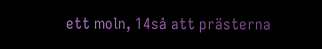ett moln, 14så att prästerna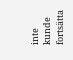inte kunde fortsätta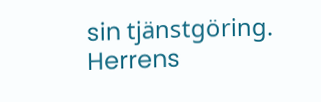sin tjänstgöring. Herrens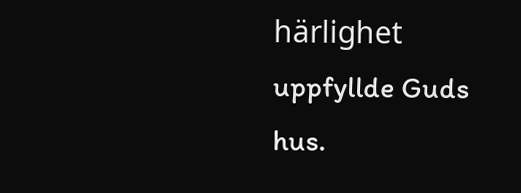härlighet uppfyllde Guds hus.